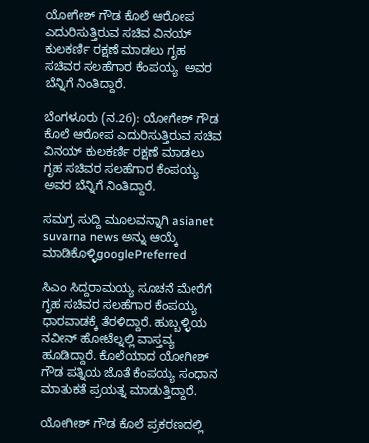ಯೋಗೇಶ್ ಗೌಡ ಕೊಲೆ ಆರೋಪ  ಎದುರಿಸುತ್ತಿರುವ ಸಚಿವ ವಿನಯ್ ಕುಲಕರ್ಣಿ ರಕ್ಷಣೆ ಮಾಡಲು ಗೃಹ ಸಚಿವರ ಸಲಹೆಗಾರ ಕೆಂಪಯ್ಯ  ಅವರ ಬೆನ್ನಿಗೆ ನಿಂತಿದ್ದಾರೆ.

ಬೆಂಗಳೂರು (ನ.26): ಯೋಗೇಶ್ ಗೌಡ ಕೊಲೆ ಆರೋಪ ಎದುರಿಸುತ್ತಿರುವ ಸಚಿವ ವಿನಯ್ ಕುಲಕರ್ಣಿ ರಕ್ಷಣೆ ಮಾಡಲು ಗೃಹ ಸಚಿವರ ಸಲಹೆಗಾರ ಕೆಂಪಯ್ಯ ಅವರ ಬೆನ್ನಿಗೆ ನಿಂತಿದ್ದಾರೆ.

ಸಮಗ್ರ ಸುದ್ದಿ ಮೂಲವನ್ನಾಗಿ asianet suvarna news ಅನ್ನು ಆಯ್ಕೆ ಮಾಡಿಕೊಳ್ಳಿgooglePreferred

ಸಿಎಂ ಸಿದ್ದರಾಮಯ್ಯ ಸೂಚನೆ ಮೇರೆಗೆ ಗೃಹ ಸಚಿವರ ಸಲಹೆಗಾರ ಕೆಂಪಯ್ಯ ಧಾರವಾಡಕ್ಕೆ ತೆರಳಿದ್ದಾರೆ. ಹುಬ್ಬಳ್ಳಿಯ ನವೀನ್ ಹೋಟೆಲ್ನಲ್ಲಿ ವಾಸ್ತವ್ಯ ಹೂಡಿದ್ದಾರೆ. ಕೊಲೆಯಾದ ಯೋಗೀಶ್ ಗೌಡ ಪತ್ನಿಯ ಜೊತೆ ಕೆಂಪಯ್ಯ ಸಂಧಾನ ಮಾತುಕತೆ ಪ್ರಯತ್ನ ಮಾಡುತ್ತಿದ್ದಾರೆ.

ಯೋಗೀಶ್ ಗೌಡ ಕೊಲೆ ಪ್ರಕರಣದಲ್ಲಿ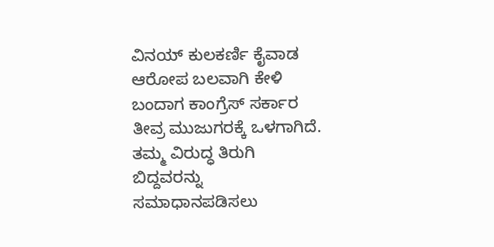ವಿನಯ್ ಕುಲಕರ್ಣಿ ಕೈವಾಡ ಆರೋಪ ಬಲವಾಗಿ ಕೇಳಿ ಬಂದಾಗ ಕಾಂಗ್ರೆಸ್ ಸರ್ಕಾರ ತೀವ್ರ ಮುಜುಗರಕ್ಕೆ ಒಳಗಾಗಿದೆ. ತಮ್ಮ ವಿರುದ್ಧ ತಿರುಗಿ ಬಿದ್ದವರನ್ನು ಸಮಾಧಾನಪಡಿಸಲು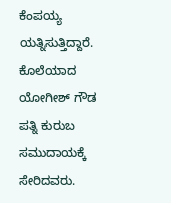ಕೆಂಪಯ್ಯ ಯತ್ನಿಸುತ್ತಿದ್ದಾರೆ. ಕೊಲೆಯಾದ ಯೋಗೀಶ್ ಗೌಡ ಪತ್ನಿ ಕುರುಬ ಸಮುದಾಯಕ್ಕೆ ಸೇರಿದವರು.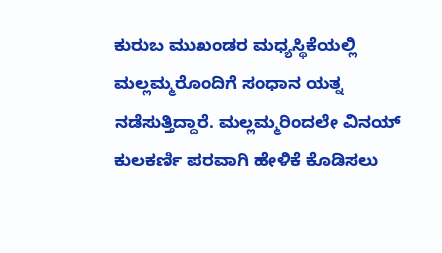ಕುರುಬ ಮುಖಂಡರ ಮಧ್ಯಸ್ಥಿಕೆಯಲ್ಲಿ ಮಲ್ಲಮ್ಮರೊಂದಿಗೆ ಸಂಧಾನ ಯತ್ನ ನಡೆಸುತ್ತಿದ್ದಾರೆ. ಮಲ್ಲಮ್ಮರಿಂದಲೇ ವಿನಯ್ ಕುಲಕರ್ಣಿ ಪರವಾಗಿ ಹೇಳಿಕೆ ಕೊಡಿಸಲು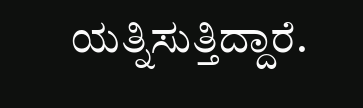ಯತ್ನಿಸುತ್ತಿದ್ದಾರೆ.